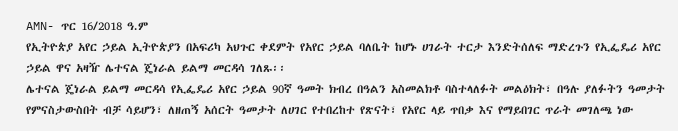AMN- ጥር 16/2018 ዓ.ም
የኢትዮጵያ አየር ኃይል ኢትዮጵያን በአፍሪካ አህጉር ቀደምት የአየር ኃይል ባለቤት ከሆኑ ሀገራት ተርታ እንድትሰለፍ ማድረጉን የኢፌዴሪ አየር ኃይል ዋና አዛዥ ሌተናል ጄነራል ይልማ መርዳሳ ገለጹ፡፡
ሌተናል ጄነራል ይልማ መርዳሳ የኢፌዴሪ አየር ኃይል 90ኛ ዓመት ክብረ በዓልን አስመልክቶ ባስተላለፉት መልዕክት፣ በዓሉ ያለፉትን ዓመታት የምናስታውስበት ብቻ ሳይሆን፣ ለዘጠኝ አሰርት ዓመታት ለሀገር የተበረከተ የጽናት፣ የአየር ላይ ጥበቃ እና የማይበገር ጥራት መገለጫ ነው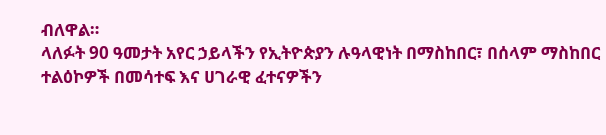ብለዋል።
ላለፉት 90 ዓመታት አየር ኃይላችን የኢትዮጵያን ሉዓላዊነት በማስከበር፣ በሰላም ማስከበር ተልዕኮዎች በመሳተፍ እና ሀገራዊ ፈተናዎችን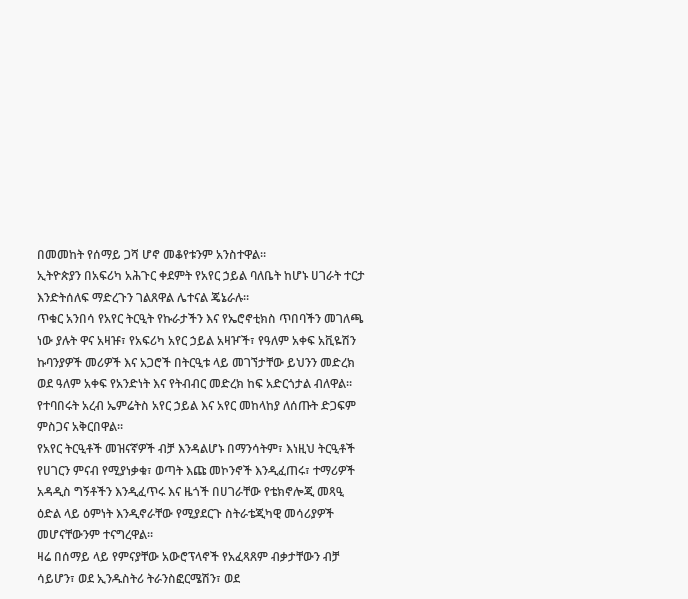በመመከት የሰማይ ጋሻ ሆኖ መቆየቱንም አንስተዋል።
ኢትዮጵያን በአፍሪካ አሕጉር ቀደምት የአየር ኃይል ባለቤት ከሆኑ ሀገራት ተርታ እንድትሰለፍ ማድረጉን ገልጸዋል ሌተናል ጄኔራሉ።
ጥቁር አንበሳ የአየር ትርዒት የኩራታችን እና የኤሮኖቲክስ ጥበባችን መገለጫ ነው ያሉት ዋና አዛዡ፣ የአፍሪካ አየር ኃይል አዛዦች፣ የዓለም አቀፍ አቪዬሽን ኩባንያዎች መሪዎች እና አጋሮች በትርዒቱ ላይ መገኘታቸው ይህንን መድረክ ወደ ዓለም አቀፍ የአንድነት እና የትብብር መድረክ ከፍ አድርጎታል ብለዋል።
የተባበሩት አረብ ኤምሬትስ አየር ኃይል እና አየር መከላከያ ለሰጡት ድጋፍም ምስጋና አቅርበዋል።
የአየር ትርዒቶች መዝናኛዎች ብቻ እንዳልሆኑ በማንሳትም፣ እነዚህ ትርዒቶች የሀገርን ምናብ የሚያነቃቁ፣ ወጣት እጩ መኮንኖች እንዲፈጠሩ፣ ተማሪዎች አዳዲስ ግኝቶችን እንዲፈጥሩ እና ዜጎች በሀገራቸው የቴክኖሎጂ መጻዒ ዕድል ላይ ዕምነት እንዲኖራቸው የሚያደርጉ ስትራቴጂካዊ መሳሪያዎች መሆናቸውንም ተናግረዋል።
ዛሬ በሰማይ ላይ የምናያቸው አውሮፕላኖች የአፈጻጸም ብቃታቸውን ብቻ ሳይሆን፣ ወደ ኢንዱስትሪ ትራንስፎርሜሽን፣ ወደ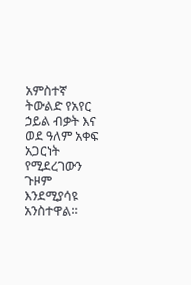አምስተኛ ትውልድ የአየር ኃይል ብቃት እና ወደ ዓለም አቀፍ አጋርነት የሚደረገውን ጉዞም እንደሚያሳዩ አንስተዋል።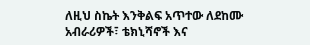ለዚህ ስኬት እንቅልፍ አጥተው ለደከሙ አብራሪዎች፣ ቴክኒሻኖች እና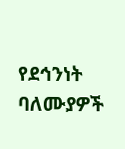የደኅንነት ባለሙያዎች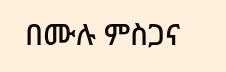በሙሉ ምስጋና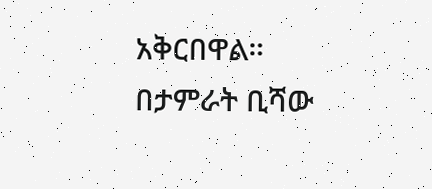አቅርበዋል።
በታምራት ቢሻው